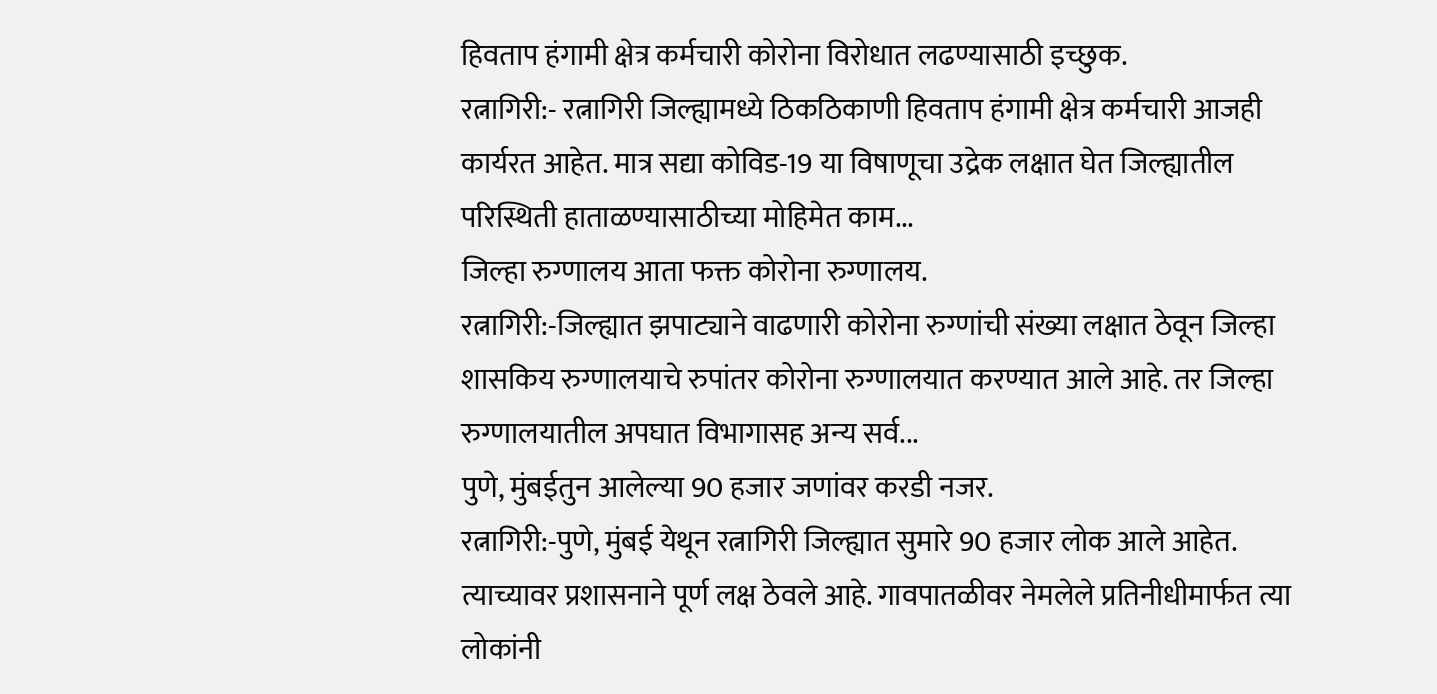हिवताप हंगामी क्षेत्र कर्मचारी कोरोना विरोधात लढण्यासाठी इच्छुक.
रत्नागिरी:- रत्नागिरी जिल्ह्यामध्ये ठिकठिकाणी हिवताप हंगामी क्षेत्र कर्मचारी आजही कार्यरत आहेत. मात्र सद्या कोविड-19 या विषाणूचा उद्रेक लक्षात घेत जिल्ह्यातील परिस्थिती हाताळण्यासाठीच्या मोहिमेत काम...
जिल्हा रुग्णालय आता फक्त कोरोना रुग्णालय.
रत्नागिरी:-जिल्ह्यात झपाट्याने वाढणारी कोरोना रुग्णांची संख्या लक्षात ठेवून जिल्हा शासकिय रुग्णालयाचे रुपांतर कोरोना रुग्णालयात करण्यात आले आहे. तर जिल्हा रुग्णालयातील अपघात विभागासह अन्य सर्व...
पुणे, मुंबईतुन आलेल्या 90 हजार जणांवर करडी नजर.
रत्नागिरी:-पुणे, मुंबई येथून रत्नागिरी जिल्ह्यात सुमारे 90 हजार लोक आले आहेत. त्याच्यावर प्रशासनाने पूर्ण लक्ष ठेवले आहे. गावपातळीवर नेमलेले प्रतिनीधीमार्फत त्या लोकांनी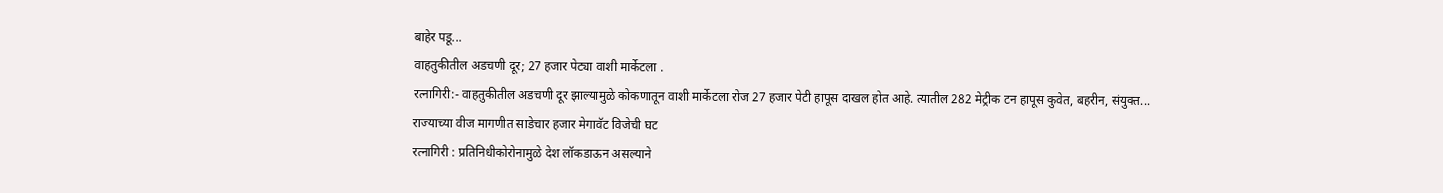बाहेर पडू...
वाहतुकीतील अडचणी दूर; 27 हजार पेट्या वाशी मार्केटला .
रत्नागिरी:- वाहतुकीतील अडचणी दूर झाल्यामुळे कोकणातून वाशी मार्केटला रोज 27 हजार पेटी हापूस दाखल होत आहे. त्यातील 282 मेट्रीक टन हापूस कुवेत, बहरीन, संयुक्त...
राज्याच्या वीज मागणीत साडेचार हजार मेगावॅट विजेची घट
रत्नागिरी : प्रतिनिधीकोरोनामुळे देश लॉकडाऊन असल्याने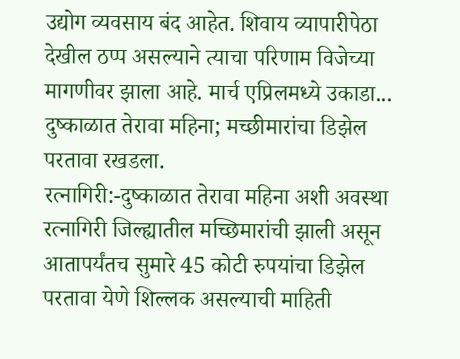उद्योग व्यवसाय बंद आहेत. शिवाय व्यापारीपेठा देखील ठप्प असल्याने त्याचा परिणाम विजेच्या मागणीवर झाला आहे. मार्च एप्रिलमध्ये उकाडा...
दुष्काळात तेरावा महिना; मच्छीमारांचा डिझेल परतावा रखडला.
रत्नागिरी:-दुष्काळात तेरावा महिना अशी अवस्था रत्नागिरी जिल्ह्यातील मच्छिमारांची झाली असून आतापर्यंतच सुमारे 45 कोटी रुपयांचा डिझेल परतावा येणे शिल्लक असल्याची माहिती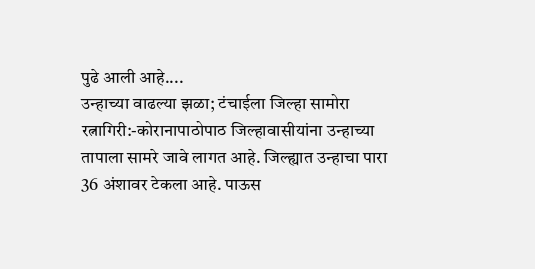पुढे आली आहे....
उन्हाच्या वाढल्या झळा; टंचाईला जिल्हा सामोरा
रत्नागिरी:-कोरानापाठोपाठ जिल्हावासीयांना उन्हाच्या तापाला सामरे जावे लागत आहे. जिल्ह्यात उन्हाचा पारा 36 अंशावर टेकला आहे. पाऊस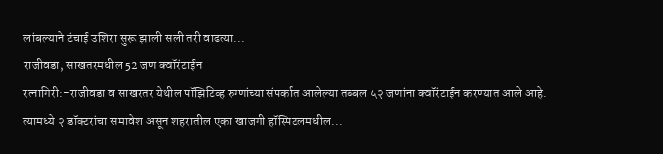लांबल्याने टंचाई उशिरा सुरू झाली सली तरी वाढत्या...
राजीवडा, साखतरमधील 52 जण क्वॉरंटाईन
रत्नागिरी:-राजीवडा व साखरतर येथील पॉझिटिव्ह रुग्णांच्या संपर्कात आलेल्या तब्बल ५२ जणांना क्वॉरंटाईन करण्यात आले आहे. त्यामध्ये २ डॉक्टरांचा समावेश असून शहरातील एका खाजगी हॉस्पिटलमधील...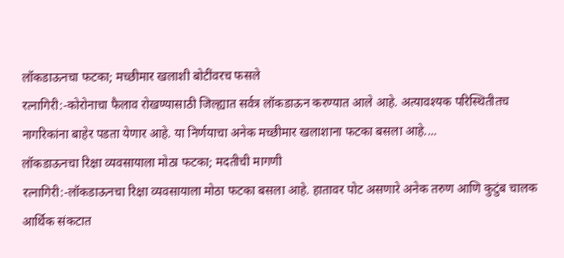लॉकडाऊनचा फटका; मच्छीमार खलाशी बोटींवरच फसले
रत्नागिरी:-कोरोनाचा फैलाव रोखण्यासाठी जिल्ह्यात सर्वत्र लॉकडाऊन करण्यात आले आहे. अत्यावश्यक परिस्थितीतच नागरिकांना बाहेर पडता येणार आहे. या निर्णयाचा अनेक मच्छीमार खलाशाना फटका बसला आहे....
लॉकडाऊनचा रिक्षा व्यवसायाला मोठा फटका; मदतीची मागणी
रत्नागिरी:-लॉकडाऊनचा रिक्षा व्यवसायाला मोठा फटका बसला आहे. हातावर पोट असणारे अनेक तरुण आणि कुटुंब चालक आर्थिक संकटात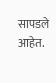सापडले आहेत.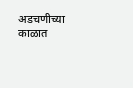अडचणीच्या काळात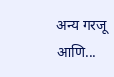अन्य गरजू आणि...